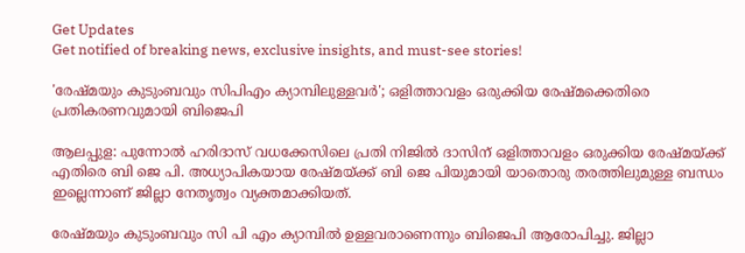Get Updates
Get notified of breaking news, exclusive insights, and must-see stories!

'രേഷ്മയും കുടുംബവും സിപിഎം ക്യാമ്പിലുള്ളവർ'; ഒളിത്താവളം ഒരുക്കിയ രേഷ്മക്കെതിരെ പ്രതികരണവുമായി ബിജെപി

ആലപ്പുള: പുന്നോൽ ഹരിദാസ് വധക്കേസിലെ പ്രതി നിജിൽ ദാസിന് ഒളിത്താവളം ഒരുക്കിയ രേഷ്മയ്ക്ക് എതിരെ ബി ജെ പി. അധ്യാപികയായ രേഷ്മയ്ക്ക് ബി ജെ പിയുമായി യാതൊരു തരത്തിലുമുള്ള ബന്ധം ഇല്ലെന്നാണ് ജില്ലാ നേതൃത്വം വ്യക്തമാക്കിയത്.

രേഷ്മയും കുടുംബവും സി പി എം ക്യാമ്പിൽ ഉള്ളവരാണെന്നും ബിജെപി ആരോപിച്ചു. ജില്ലാ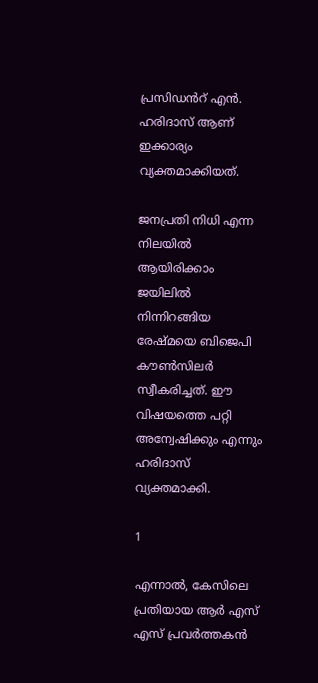പ്രസിഡൻറ് എൻ. ഹരിദാസ് ആണ് ഇക്കാര്യം വ്യക്തമാക്കിയത്.

ജനപ്രതി നിധി എന്ന നിലയിൽ ആയിരിക്കാം ജയിലിൽ നിന്നിറങ്ങിയ രേഷ്മയെ ബിജെപി കൗൺസിലർ സ്വീകരിച്ചത്. ഈ വിഷയത്തെ പറ്റി അന്വേഷിക്കും എന്നും ഹരിദാസ് വ്യക്തമാക്കി.

1

എന്നാൽ, കേസിലെ പ്രതിയായ ആർ എസ് എസ് പ്രവർത്തകൻ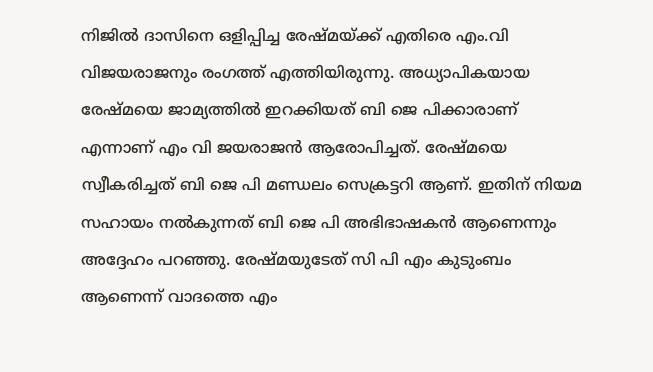നിജിൽ ദാസിനെ ഒളിപ്പിച്ച രേഷ്മയ്ക്ക് എതിരെ എം.വി വിജയരാജനും രംഗത്ത് എത്തിയിരുന്നു. അധ്യാപികയായ രേഷ്മയെ ജാമ്യത്തിൽ ഇറക്കിയത് ബി ജെ പിക്കാരാണ് എന്നാണ് എം വി ജയരാജൻ ആരോപിച്ചത്. രേഷ്മയെ സ്വീകരിച്ചത് ബി ജെ പി മണ്ഡലം സെക്രട്ടറി ആണ്. ഇതിന് നിയമ സഹായം നൽകുന്നത് ബി ജെ പി അഭിഭാഷകൻ ആണെന്നും അദ്ദേഹം പറഞ്ഞു. രേഷ്മയുടേത് സി പി എം കുടുംബം ആണെന്ന് വാദത്തെ എം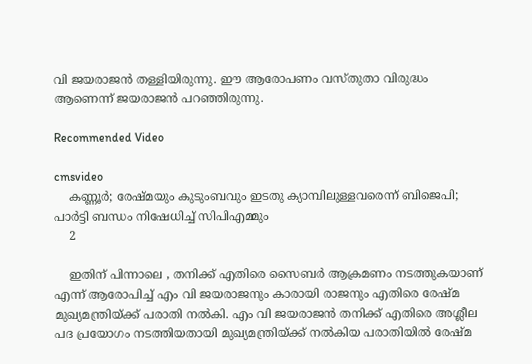വി ജയരാജൻ തള്ളിയിരുന്നു. ഈ ആരോപണം വസ്തുതാ വിരുദ്ധം ആണെന്ന് ജയരാജൻ പറഞ്ഞിരുന്നു.

Recommended Video

cmsvideo
    കണ്ണൂര്‍; രേഷ്മയും കുടുംബവും ഇടതു ക്യാമ്പിലുള്ളവരെന്ന് ബിജെപി; പാർട്ടി ബന്ധം നിഷേധിച്ച് സിപിഎമ്മും
    2

    ഇതിന് പിന്നാലെ , തനിക്ക് എതിരെ സൈബർ ആക്രമണം നടത്തുകയാണ് എന്ന് ആരോപിച്ച് എം വി ജയരാജനും കാരായി രാജനും എതിരെ രേഷ്മ മുഖ്യമന്ത്രിയ്ക്ക് പരാതി നൽകി. എം വി ജയരാജൻ തനിക്ക് എതിരെ അശ്ലീല പദ പ്രയോഗം നടത്തിയതായി മുഖ്യമന്ത്രിയ്ക്ക് നൽകിയ പരാതിയിൽ രേഷ്മ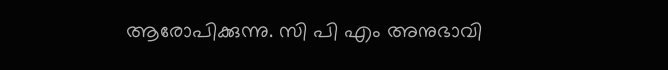ആരോപിക്കുന്നു. സി പി എം അനുഭാവി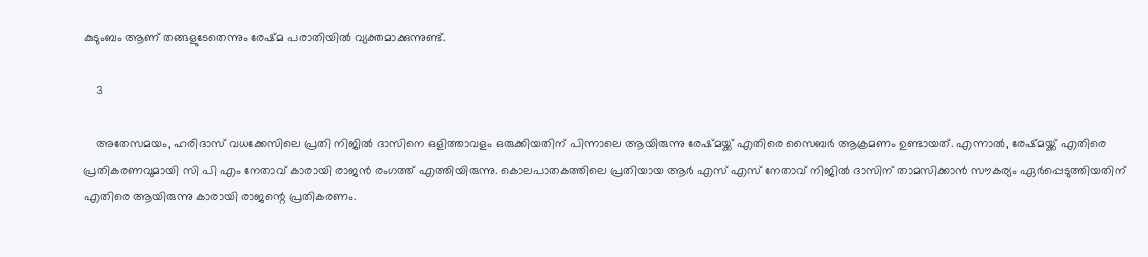കുടുംബം ആണ് തങ്ങളുടേതെന്നും രേഷ്മ പരാതിയിൽ വ്യക്തമാക്കുന്നുണ്ട്.

    3

    അതേസമയം, ഹരിദാസ് വധക്കേസിലെ പ്രതി നിജിൽ ദാസിനെ ഒളിത്താവളം ഒരുക്കിയതിന് പിന്നാലെ ആയിരുന്നു രേഷ്മയ്ക്ക് എതിരെ സൈബർ ആക്രമണം ഉണ്ടായത്. എന്നാൽ, രേഷ്മയ്ക്ക് എതിരെ പ്രതികരണവുമായി സി പി എം നേതാവ് കാരായി രാജൻ രംഗത്ത് എത്തിയിരുന്നു. കൊലപാതകത്തിലെ പ്രതിയായ ആർ എസ് എസ് നേതാവ് നിജില്‍ ദാസിന് താമസിക്കാൻ സൗകര്യം ഏർപ്പെടുത്തിയതിന് എതിരെ ആയിരുന്നു കാരായി രാജന്റെ പ്രതികരണം.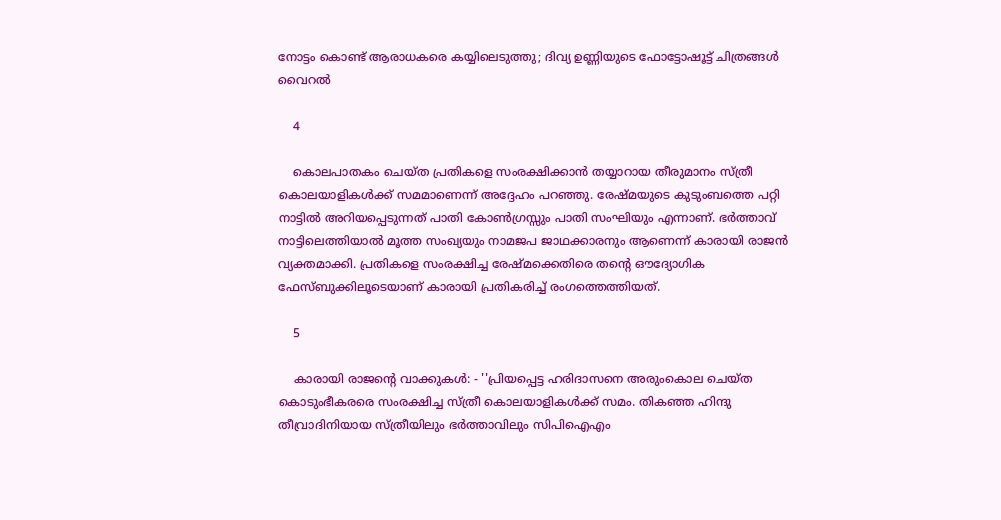നോട്ടം കൊണ്ട് ആരാധകരെ കയ്യിലെടുത്തു; ദിവ്യ ഉണ്ണിയുടെ ഫോട്ടോഷൂട്ട് ചിത്രങ്ങൾ വൈറൽ

    4

    കൊലപാതകം ചെയ്ത പ്രതികളെ സംരക്ഷിക്കാൻ തയ്യാറായ തീരുമാനം സ്ത്രീ കൊലയാളികൾക്ക് സമമാണെന്ന് അദ്ദേഹം പറഞ്ഞു. രേഷ്മയുടെ കുടുംബത്തെ പറ്റി നാട്ടിൽ അറിയപ്പെടുന്നത് പാതി കോൺഗ്രസ്സും പാതി സംഘിയും എന്നാണ്. ഭർത്താവ് നാട്ടിലെത്തിയാൽ മൂത്ത സംഖ്യയും നാമജപ ജാഥക്കാരനും ആണെന്ന് കാരായി രാജൻ വ്യക്തമാക്കി. പ്രതികളെ സംരക്ഷിച്ച രേഷ്മക്കെതിരെ തന്റെ ഔദ്യോഗിക ഫേസ്ബുക്കിലൂടെയാണ് കാരായി പ്രതികരിച്ച് രംഗത്തെത്തിയത്.

    5

    കാരായി രാജന്റെ വാക്കുകള്‍: - ''പ്രിയപ്പെട്ട ഹരിദാസനെ അരുംകൊല ചെയ്ത കൊടുംഭീകരരെ സംരക്ഷിച്ച സ്ത്രീ കൊലയാളികള്‍ക്ക് സമം. തികഞ്ഞ ഹിന്ദു തീവ്രാദിനിയായ സ്ത്രീയിലും ഭര്‍ത്താവിലും സിപിഐഎം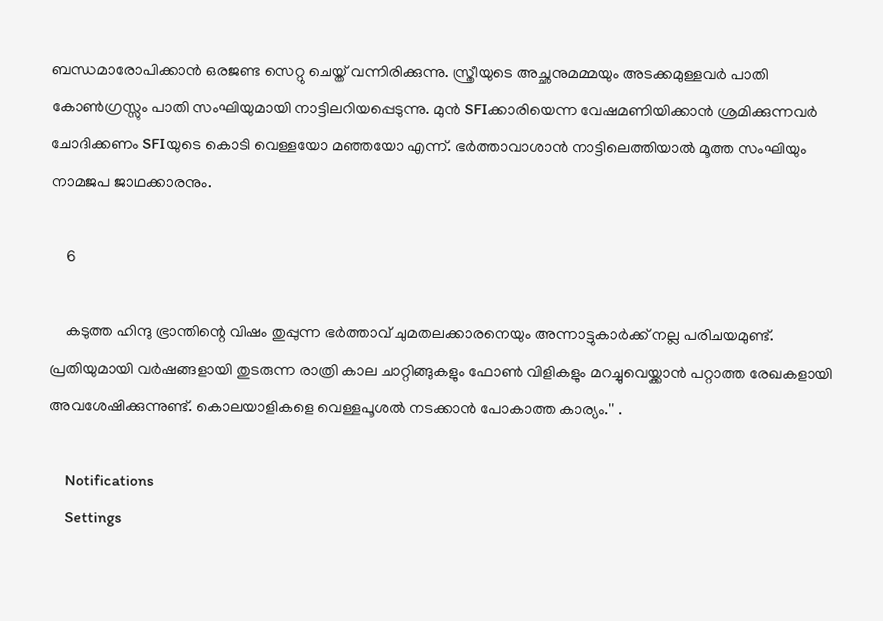ബന്ധമാരോപിക്കാന്‍ ഒരജണ്ട സെറ്റു ചെയ്ത് വന്നിരിക്കുന്നു. സ്ത്രീയുടെ അച്ഛനുമമ്മയും അടക്കമുള്ളവര്‍ പാതി കോണ്‍ഗ്രസ്സും പാതി സംഘിയുമായി നാട്ടിലറിയപ്പെടുന്നു. മുന്‍ SFIക്കാരിയെന്ന വേഷമണിയിക്കാന്‍ ശ്രമിക്കുന്നവര്‍ ചോദിക്കണം SFIയുടെ കൊടി വെള്ളയോ മഞ്ഞയോ എന്ന്. ഭര്‍ത്താവാശാന്‍ നാട്ടിലെത്തിയാല്‍ മൂത്ത സംഘിയും നാമജപ ജാഥക്കാരനും.

    6

    കടുത്ത ഹിന്ദു ഭ്രാന്തിന്റെ വിഷം തുപ്പുന്ന ഭര്‍ത്താവ് ചുമതലക്കാരനെയും അന്നാട്ടുകാര്‍ക്ക് നല്ല പരിചയമുണ്ട്. പ്രതിയുമായി വര്‍ഷങ്ങളായി തുടരുന്ന രാത്രി കാല ചാറ്റിങ്ങുകളും ഫോണ്‍ വിളികളും മറച്ചുവെയ്ക്കാന്‍ പറ്റാത്ത രേഖകളായി അവശേഷിക്കുന്നുണ്ട്. കൊലയാളികളെ വെള്ളപൂശല്‍ നടക്കാന്‍ പോകാത്ത കാര്യം.'' .

    Notifications
    Settings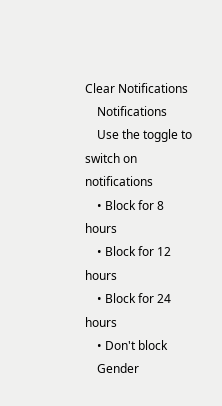Clear Notifications
    Notifications
    Use the toggle to switch on notifications
    • Block for 8 hours
    • Block for 12 hours
    • Block for 24 hours
    • Don't block
    Gender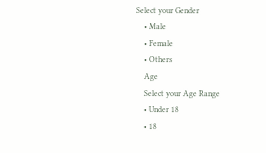Select your Gender
    • Male
    • Female
    • Others
    Age
    Select your Age Range
    • Under 18
    • 18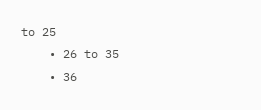to 25
    • 26 to 35
    • 36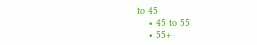to 45
    • 45 to 55
    • 55+